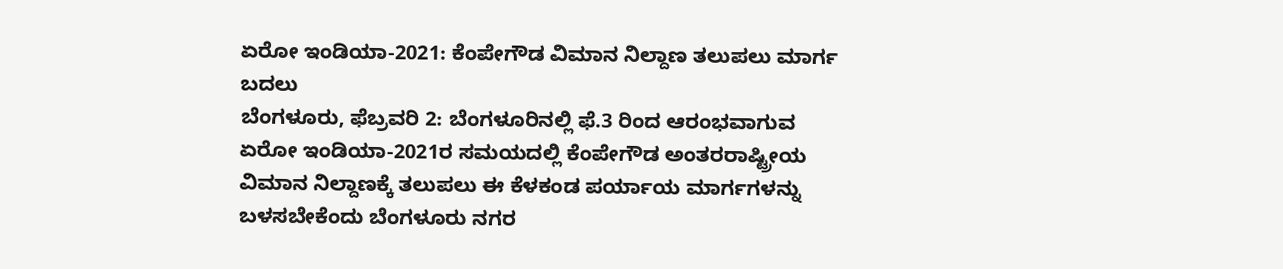ಏರೋ ಇಂಡಿಯಾ-2021: ಕೆಂಪೇಗೌಡ ವಿಮಾನ ನಿಲ್ದಾಣ ತಲುಪಲು ಮಾರ್ಗ ಬದಲು
ಬೆಂಗಳೂರು, ಫೆಬ್ರವರಿ 2: ಬೆಂಗಳೂರಿನಲ್ಲಿ ಫೆ.3 ರಿಂದ ಆರಂಭವಾಗುವ ಏರೋ ಇಂಡಿಯಾ-2021ರ ಸಮಯದಲ್ಲಿ ಕೆಂಪೇಗೌಡ ಅಂತರರಾಷ್ಟ್ರೀಯ ವಿಮಾನ ನಿಲ್ದಾಣಕ್ಕೆ ತಲುಪಲು ಈ ಕೆಳಕಂಡ ಪರ್ಯಾಯ ಮಾರ್ಗಗಳನ್ನು ಬಳಸಬೇಕೆಂದು ಬೆಂಗಳೂರು ನಗರ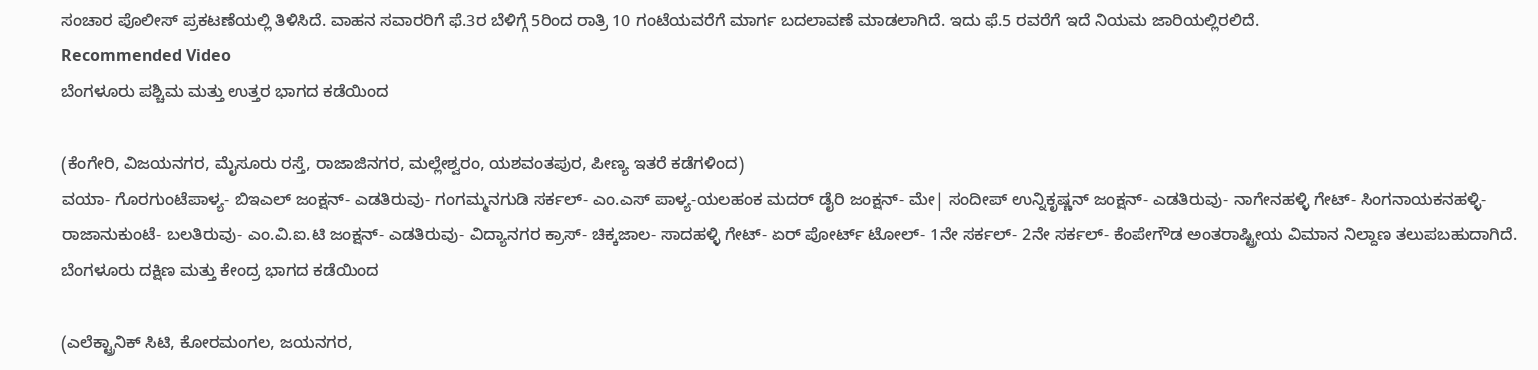ಸಂಚಾರ ಪೊಲೀಸ್ ಪ್ರಕಟಣೆಯಲ್ಲಿ ತಿಳಿಸಿದೆ. ವಾಹನ ಸವಾರರಿಗೆ ಫೆ.3ರ ಬೆಳಿಗ್ಗೆ 5ರಿಂದ ರಾತ್ರಿ 10 ಗಂಟೆಯವರೆಗೆ ಮಾರ್ಗ ಬದಲಾವಣೆ ಮಾಡಲಾಗಿದೆ. ಇದು ಫೆ.5 ರವರೆಗೆ ಇದೆ ನಿಯಮ ಜಾರಿಯಲ್ಲಿರಲಿದೆ.
Recommended Video
ಬೆಂಗಳೂರು ಪಶ್ಚಿಮ ಮತ್ತು ಉತ್ತರ ಭಾಗದ ಕಡೆಯಿಂದ

(ಕೆಂಗೇರಿ, ವಿಜಯನಗರ, ಮೈಸೂರು ರಸ್ತೆ, ರಾಜಾಜಿನಗರ, ಮಲ್ಲೇಶ್ವರಂ, ಯಶವಂತಪುರ, ಪೀಣ್ಯ ಇತರೆ ಕಡೆಗಳಿಂದ)
ವಯಾ- ಗೊರಗುಂಟೆಪಾಳ್ಯ- ಬಿಇಎಲ್ ಜಂಕ್ಷನ್- ಎಡತಿರುವು- ಗಂಗಮ್ಮನಗುಡಿ ಸರ್ಕಲ್- ಎಂ.ಎಸ್ ಪಾಳ್ಯ-ಯಲಹಂಕ ಮದರ್ ಡೈರಿ ಜಂಕ್ಷನ್- ಮೇ| ಸಂದೀಪ್ ಉನ್ನಿಕೃಷ್ಣನ್ ಜಂಕ್ಷನ್- ಎಡತಿರುವು- ನಾಗೇನಹಳ್ಳಿ ಗೇಟ್- ಸಿಂಗನಾಯಕನಹಳ್ಳಿ- ರಾಜಾನುಕುಂಟೆ- ಬಲತಿರುವು- ಎಂ.ವಿ.ಐ.ಟಿ ಜಂಕ್ಷನ್- ಎಡತಿರುವು- ವಿದ್ಯಾನಗರ ಕ್ರಾಸ್- ಚಿಕ್ಕಜಾಲ- ಸಾದಹಳ್ಳಿ ಗೇಟ್- ಏರ್ ಪೋರ್ಟ್ ಟೋಲ್- 1ನೇ ಸರ್ಕಲ್- 2ನೇ ಸರ್ಕಲ್- ಕೆಂಪೇಗೌಡ ಅಂತರಾಷ್ಟ್ರೀಯ ವಿಮಾನ ನಿಲ್ದಾಣ ತಲುಪಬಹುದಾಗಿದೆ.
ಬೆಂಗಳೂರು ದಕ್ಷಿಣ ಮತ್ತು ಕೇಂದ್ರ ಭಾಗದ ಕಡೆಯಿಂದ

(ಎಲೆಕ್ಟ್ರಾನಿಕ್ ಸಿಟಿ, ಕೋರಮಂಗಲ, ಜಯನಗರ,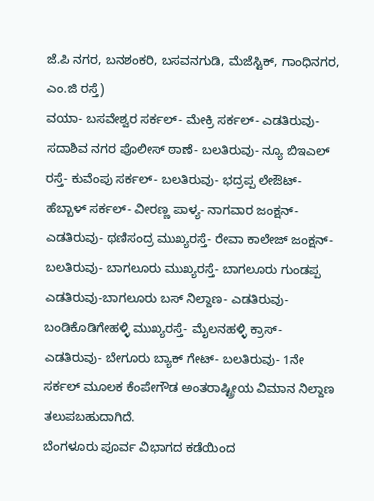ಜೆ.ಪಿ ನಗರ, ಬನಶಂಕರಿ, ಬಸವನಗುಡಿ, ಮೆಜೆಸ್ಟಿಕ್, ಗಾಂಧಿನಗರ, ಎಂ.ಜಿ ರಸ್ತೆ)
ವಯಾ- ಬಸವೇಶ್ವರ ಸರ್ಕಲ್- ಮೇಕ್ರಿ ಸರ್ಕಲ್- ಎಡತಿರುವು- ಸದಾಶಿವ ನಗರ ಪೊಲೀಸ್ ಠಾಣೆ- ಬಲತಿರುವು- ನ್ಯೂ ಬಿಇಎಲ್ ರಸ್ತೆ- ಕುವೆಂಪು ಸರ್ಕಲ್- ಬಲತಿರುವು- ಭದ್ರಪ್ಪ ಲೇಔಟ್- ಹೆಬ್ಬಾಳ್ ಸರ್ಕಲ್- ವೀರಣ್ಣ ಪಾಳ್ಯ- ನಾಗವಾರ ಜಂಕ್ಷನ್- ಎಡತಿರುವು- ಥಣಿಸಂದ್ರ ಮುಖ್ಯರಸ್ತೆ- ರೇವಾ ಕಾಲೇಜ್ ಜಂಕ್ಷನ್- ಬಲತಿರುವು- ಬಾಗಲೂರು ಮುಖ್ಯರಸ್ತೆ- ಬಾಗಲೂರು ಗುಂಡಪ್ಪ ಎಡತಿರುವು-ಬಾಗಲೂರು ಬಸ್ ನಿಲ್ದಾಣ- ಎಡತಿರುವು- ಬಂಡಿಕೊಡಿಗೇಹಳ್ಳಿ ಮುಖ್ಯರಸ್ತೆ- ಮೈಲನಹಳ್ಳಿ ಕ್ರಾಸ್- ಎಡತಿರುವು- ಬೇಗೂರು ಬ್ಯಾಕ್ ಗೇಟ್- ಬಲತಿರುವು- 1ನೇ ಸರ್ಕಲ್ ಮೂಲಕ ಕೆಂಪೇಗೌಡ ಅಂತರಾಷ್ಟ್ರೀಯ ವಿಮಾನ ನಿಲ್ದಾಣ ತಲುಪಬಹುದಾಗಿದೆ.
ಬೆಂಗಳೂರು ಪೂರ್ವ ವಿಭಾಗದ ಕಡೆಯಿಂದ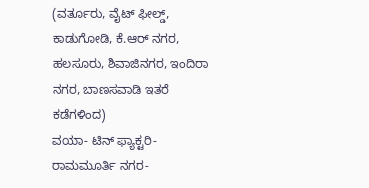(ವರ್ತೂರು, ವೈಟ್ ಫೀಲ್ಡ್, ಕಾಡುಗೋಡಿ, ಕೆ.ಆರ್ ನಗರ, ಹಲಸೂರು, ಶಿವಾಜಿನಗರ, ಇಂದಿರಾ ನಗರ, ಬಾಣಸವಾಡಿ ಇತರೆ ಕಡೆಗಳಿಂದ)
ವಯಾ- ಟಿನ್ ಫ್ಯಾಕ್ಟರಿ- ರಾಮಮೂರ್ತಿ ನಗರ-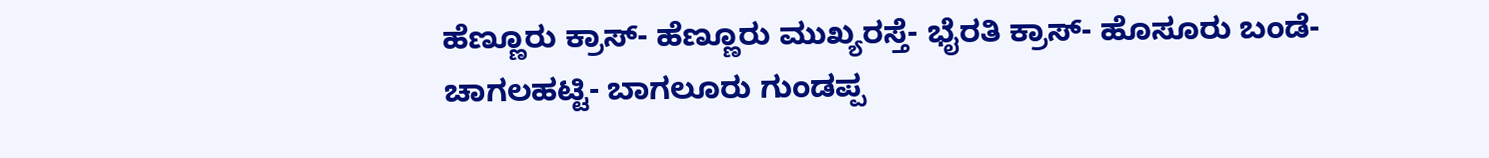ಹೆಣ್ಣೂರು ಕ್ರಾಸ್- ಹೆಣ್ಣೂರು ಮುಖ್ಯರಸ್ತೆ- ಭೈರತಿ ಕ್ರಾಸ್- ಹೊಸೂರು ಬಂಡೆ- ಚಾಗಲಹಟ್ಟಿ- ಬಾಗಲೂರು ಗುಂಡಪ್ಪ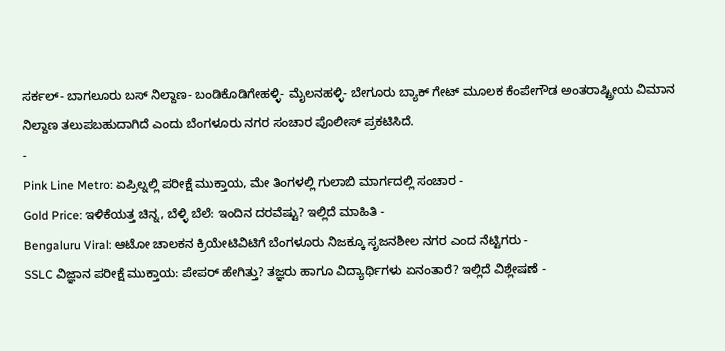ಸರ್ಕಲ್- ಬಾಗಲೂರು ಬಸ್ ನಿಲ್ದಾಣ- ಬಂಡಿಕೊಡಿಗೇಹಳ್ಳಿ- ಮೈಲನಹಳ್ಳಿ- ಬೇಗೂರು ಬ್ಯಾಕ್ ಗೇಟ್ ಮೂಲಕ ಕೆಂಪೇಗೌಡ ಅಂತರಾಷ್ಟ್ರೀಯ ವಿಮಾನ ನಿಲ್ದಾಣ ತಲುಪಬಹುದಾಗಿದೆ ಎಂದು ಬೆಂಗಳೂರು ನಗರ ಸಂಚಾರ ಪೊಲೀಸ್ ಪ್ರಕಟಿಸಿದೆ.
-
Pink Line Metro: ಏಪ್ರಿಲ್ನಲ್ಲಿ ಪರೀಕ್ಷೆ ಮುಕ್ತಾಯ, ಮೇ ತಿಂಗಳಲ್ಲಿ ಗುಲಾಬಿ ಮಾರ್ಗದಲ್ಲಿ ಸಂಚಾರ -
Gold Price: ಇಳಿಕೆಯತ್ತ ಚಿನ್ನ, ಬೆಳ್ಳಿ ಬೆಲೆ: ಇಂದಿನ ದರವೆಷ್ಟು? ಇಲ್ಲಿದೆ ಮಾಹಿತಿ -
Bengaluru Viral: ಆಟೋ ಚಾಲಕನ ಕ್ರಿಯೇಟಿವಿಟಿಗೆ ಬೆಂಗಳೂರು ನಿಜಕ್ಕೂ ಸೃಜನಶೀಲ ನಗರ ಎಂದ ನೆಟ್ಟಿಗರು -
SSLC ವಿಜ್ಞಾನ ಪರೀಕ್ಷೆ ಮುಕ್ತಾಯ: ಪೇಪರ್ ಹೇಗಿತ್ತು? ತಜ್ಞರು ಹಾಗೂ ವಿದ್ಯಾರ್ಥಿಗಳು ಏನಂತಾರೆ? ಇಲ್ಲಿದೆ ವಿಶ್ಲೇಷಣೆ -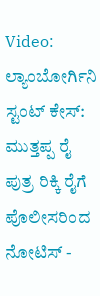Video: ಲ್ಯಾಂಬೋರ್ಗಿನಿ ಸ್ಟಂಟ್ ಕೇಸ್: ಮುತ್ತಪ್ಪ ರೈ ಪುತ್ರ ರಿಕ್ಕಿ ರೈಗೆ ಪೊಲೀಸರಿಂದ ನೋಟಿಸ್ -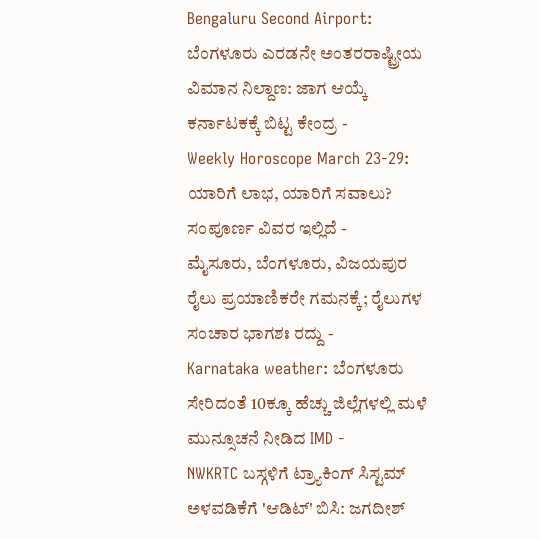Bengaluru Second Airport: ಬೆಂಗಳೂರು ಎರಡನೇ ಅಂತರರಾಷ್ಟ್ರೀಯ ವಿಮಾನ ನಿಲ್ದಾಣ: ಜಾಗ ಆಯ್ಕೆ ಕರ್ನಾಟಕಕ್ಕೆ ಬಿಟ್ಟ ಕೇಂದ್ರ -
Weekly Horoscope March 23-29: ಯಾರಿಗೆ ಲಾಭ, ಯಾರಿಗೆ ಸವಾಲು? ಸಂಪೂರ್ಣ ವಿವರ ಇಲ್ಲಿದೆ -
ಮೈಸೂರು, ಬೆಂಗಳೂರು, ವಿಜಯಪುರ ರೈಲು ಪ್ರಯಾಣಿಕರೇ ಗಮನಕ್ಕೆ; ರೈಲುಗಳ ಸಂಚಾರ ಭಾಗಶಃ ರದ್ದು -
Karnataka weather: ಬೆಂಗಳೂರು ಸೇರಿದಂತೆ 10ಕ್ಕೂ ಹೆಚ್ಚು ಜಿಲ್ಲೆಗಳಲ್ಲಿ ಮಳೆ ಮುನ್ಸೂಚನೆ ನೀಡಿದ IMD -
NWKRTC ಬಸ್ಗಳಿಗೆ ಟ್ರ್ಯಾಕಿಂಗ್ ಸಿಸ್ಟಮ್ ಅಳವಡಿಕೆಗೆ 'ಆಡಿಟ್' ಬಿಸಿ: ಜಗದೀಶ್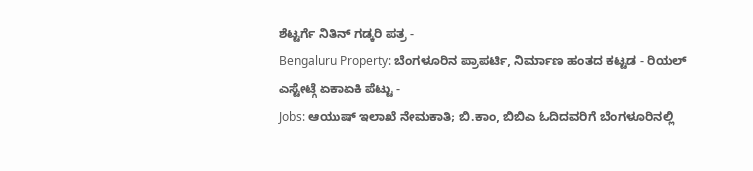ಶೆಟ್ಟರ್ಗೆ ನಿತಿನ್ ಗಡ್ಕರಿ ಪತ್ರ -
Bengaluru Property: ಬೆಂಗಳೂರಿನ ಪ್ರಾಪರ್ಟಿ, ನಿರ್ಮಾಣ ಹಂತದ ಕಟ್ಟಡ - ರಿಯಲ್ ಎಸ್ಟೇಟ್ಗೆ ಏಕಾಏಕಿ ಪೆಟ್ಟು -
Jobs: ಆಯುಷ್ ಇಲಾಖೆ ನೇಮಕಾತಿ; ಬಿ.ಕಾಂ, ಬಿಬಿಎ ಓದಿದವರಿಗೆ ಬೆಂಗಳೂರಿನಲ್ಲಿ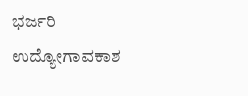ಭರ್ಜರಿ ಉದ್ಯೋಗಾವಕಾಶ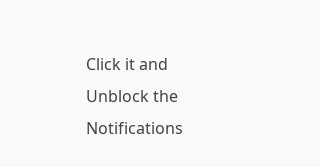Click it and Unblock the Notifications